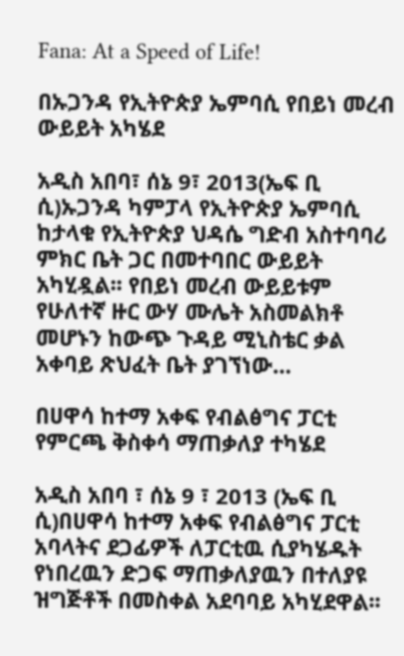Fana: At a Speed of Life!

በኡጋንዳ የኢትዮጵያ ኤምባሲ የበይነ መረብ ውይይት አካሄደ

አዲስ አበባ፣ ሰኔ 9፣ 2013(ኤፍ ቢ ሲ)ኡጋንዳ ካምፓላ የኢትዮጵያ ኤምባሲ ከታላቁ የኢትዮጵያ ህዳሴ ግድብ አስተባባሪ ምክር ቤት ጋር በመተባበር ውይይት አካሂዷል፡፡ የበይነ መረብ ውይይቱም የሁለተኛ ዙር ውሃ ሙሌት አስመልክቶ መሆኑን ከውጭ ጉዳይ ሚኒስቴር ቃል አቀባይ ጽህፈት ቤት ያገኘነው…

በሀዋሳ ከተማ አቀፍ የብልፅግና ፓርቲ የምርጫ ቅስቀሳ ማጠቃለያ ተካሄደ

አዲስ አበባ ፣ ሰኔ 9 ፣ 2013 (ኤፍ ቢ ሲ)በሀዋሳ ከተማ አቀፍ የብልፅግና ፓርቲ አባላትና ደጋፊዎች ለፓርቲዉ ሲያካሄዱት የነበረዉን ድጋፍ ማጠቃለያዉን በተለያዩ ዝግጅቶች በመስቀል አደባባይ አካሂደዋል፡፡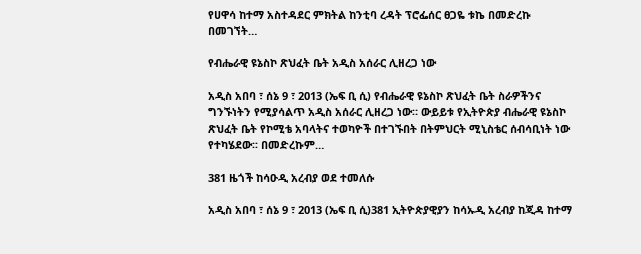የሀዋሳ ከተማ አስተዳደር ምክትል ከንቲባ ረዳት ፕሮፌሰር ፀጋዬ ቱኬ በመድረኩ በመገኘት…

የብሔራዊ ዩኔስኮ ጽህፈት ቤት አዲስ አሰራር ሊዘረጋ ነው

አዲስ አበባ ፣ ሰኔ 9 ፣ 2013 (ኤፍ ቢ ሲ) የብሔራዊ ዩኔስኮ ጽህፈት ቤት ስራዎችንና ግንኙነትን የሚያሳልጥ አዲስ አሰራር ሊዘረጋ ነው። ውይይቱ የኢትዮጵያ ብሔራዊ ዩኔስኮ ጽህፈት ቤት የኮሚቴ አባላትና ተወካዮች በተገኙበት በትምህርት ሚኒስቴር ሰብሳቢነት ነው የተካሄደው፡፡ በመድረኩም…

381 ዜጎች ከሳዑዲ አረብያ ወደ ተመለሱ

አዲስ አበባ ፣ ሰኔ 9 ፣ 2013 (ኤፍ ቢ ሲ)381 ኢትዮጵያዊያን ከሳኡዲ አረብያ ከጂዳ ከተማ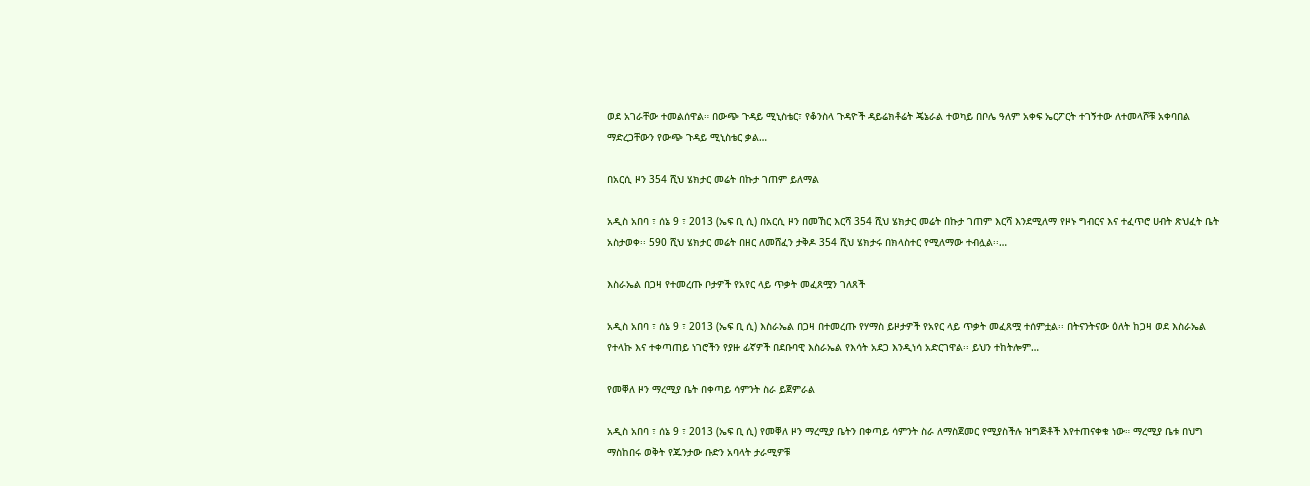ወደ አገራቸው ተመልሰዋል። በውጭ ጉዳይ ሚኒስቴር፣ የቆንስላ ጉዳዮች ዳይሬክቶሬት ጄኔራል ተወካይ በቦሌ ዓለም አቀፍ ኤርፖርት ተገኝተው ለተመላሾቹ አቀባበል ማድረጋቸውን የውጭ ጉዳይ ሚኒስቴር ቃል…

በአርሲ ዞን 354 ሺህ ሄክታር መሬት በኩታ ገጠም ይለማል

አዲስ አበባ ፣ ሰኔ 9 ፣ 2013 (ኤፍ ቢ ሲ) በአርሲ ዞን በመኸር እርሻ 354 ሺህ ሄክታር መሬት በኩታ ገጠም እርሻ እንደሚለማ የዞኑ ግብርና እና ተፈጥሮ ሀብት ጽህፈት ቤት አስታወቀ፡፡ 590 ሺህ ሄክታር መሬት በዘር ለመሸፈን ታቅዶ 354 ሺህ ሄክታሩ በክላስተር የሚለማው ተብሏል፡፡…

እስራኤል በጋዛ የተመረጡ ቦታዎች የአየር ላይ ጥቃት መፈጸሟን ገለጸች

አዲስ አበባ ፣ ሰኔ 9 ፣ 2013 (ኤፍ ቢ ሲ) እስራኤል በጋዛ በተመረጡ የሃማስ ይዞታዎች የአየር ላይ ጥቃት መፈጸሟ ተሰምቷል፡፡ በትናንትናው ዕለት ከጋዛ ወደ እስራኤል የተላኩ እና ተቀጣጠይ ነገሮችን የያዙ ፊኛዎች በደቡባዊ እስራኤል የእሳት አደጋ እንዲነሳ አድርገዋል፡፡ ይህን ተከትሎም…

የመቐለ ዞን ማረሚያ ቤት በቀጣይ ሳምንት ስራ ይጀምራል

አዲስ አበባ ፣ ሰኔ 9 ፣ 2013 (ኤፍ ቢ ሲ) የመቐለ ዞን ማረሚያ ቤትን በቀጣይ ሳምንት ስራ ለማስጀመር የሚያስችሉ ዝግጅቶች እየተጠናቀቁ ነው። ማረሚያ ቤቱ በህግ ማስከበሩ ወቅት የጁንታው ቡድን አባላት ታራሚዎቹ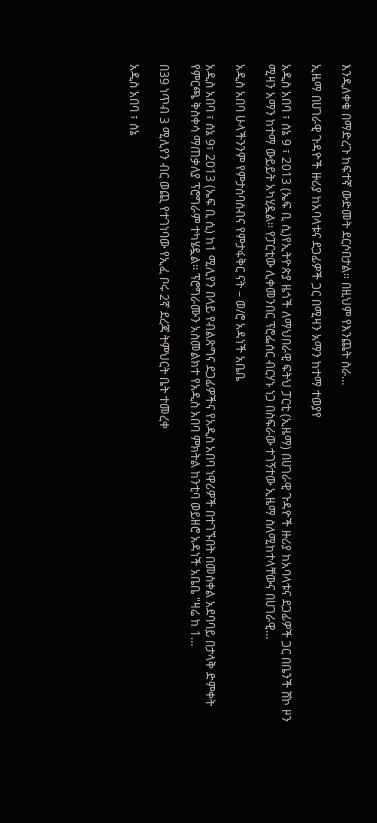እንዲለቀቁ በማድረጉ ከፍተኛ ውድመት ደርሶበታል። በዚህም የእንጨት ስራ…

ኢዜማ በሀገራዊ ጉዳዮች ዙሪያ ከአባላቱና ደጋፊዎች ጋር በሚዛን አማን ከተማ ተወያየ

አዲስ አበባ ፣ ሰኔ 9 ፣ 2013 (ኤፍ ቢ ሲ)የኢትዮጵያ ዜጎች ለማህበራዊ ፍትህ ፓርቲ (ኢዜማ) በሀገራዊ ጉዳዮች ዙሪያ ከአባላቱና ደጋፊዎች ጋር በቤንች ሸኮ ዞን ሚዛን አማን ከተማ ውይይት አካሂዷል፡፡ የፓርቲው ሊቀመንበር ፕሮፌሰር ብርሃኑ ነጋ በስፍራው ተገኝተው ኢዜማ ስለሚከተላቸውና በሀገራዊ…

አዲስ አበባ ሁላችንንም የምታሰባስብና የምታፋቅር ናት – ወ/ሮ አዳነች አቤቤ

አዲስ አበባ ፣ ሰኔ 9፣ 2013 (ኤፍ ቢ ሲ) ከ1 ሚሊየን በላይ የብልጽግና ደጋፊዎችና የአዲስ አበባ ነዋሪዎች በተገኙበት በመስቀል አደባባይ በታላቅ ድምቀት የምርጫ ቅስቀሳ ማጠቃለያ ፕሮግራም ተካሄዷል፡፡ ፕሮግራሙን አስመልክተ የአዲስ አበባ ምክትል ከንቲባ ወይዘሮ አዳነች አቤቤ "ዛሬ ከ 1…

በ39 ነጥብ 3 ሚሊየን ብር ወጪ የተገነባው የኢፈ ቦሩ 2ኛ ደረጃ ትምህርት ቤት ተመረቀ

አዲስ አበባ ፣ ሰኔ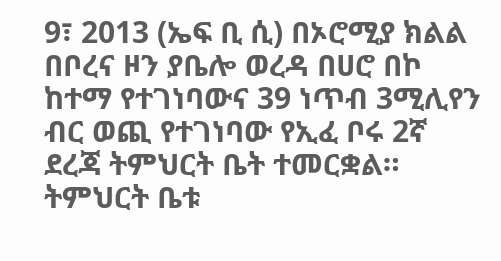9፣ 2013 (ኤፍ ቢ ሲ) በኦሮሚያ ክልል በቦረና ዞን ያቤሎ ወረዳ በሀሮ በኮ ከተማ የተገነባውና 39 ነጥብ 3ሚሊየን ብር ወጪ የተገነባው የኢፈ ቦሩ 2ኛ ደረጃ ትምህርት ቤት ተመርቋል። ትምህርት ቤቱ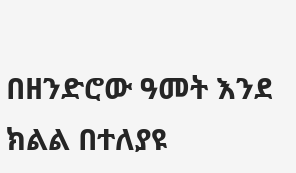በዘንድሮው ዓመት እንደ ክልል በተለያዩ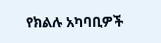የክልሉ አካባቢዎች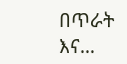በጥራት እና…